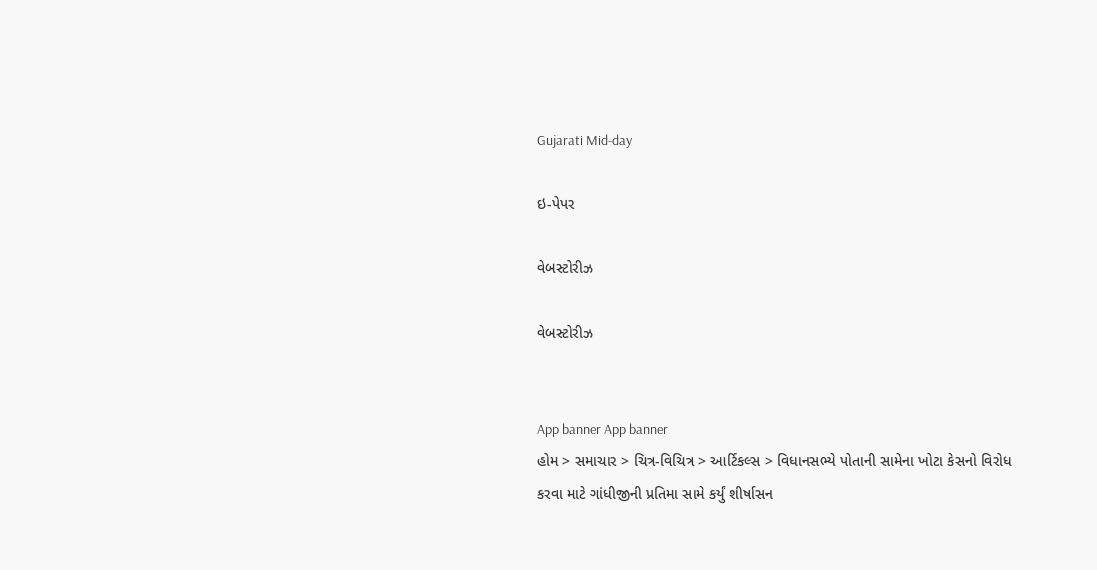Gujarati Mid-day

ઇ-પેપર

વેબસ્ટોરીઝ

વેબસ્ટોરીઝ


App banner App banner
હોમ > સમાચાર > ચિત્ર-વિચિત્ર > આર્ટિકલ્સ > વિધાનસભ્યે પોતાની સામેના ખોટા કેસનો વિરોધ કરવા માટે ગાંધીજીની પ્રતિમા સામે કર્યું શીર્ષાસન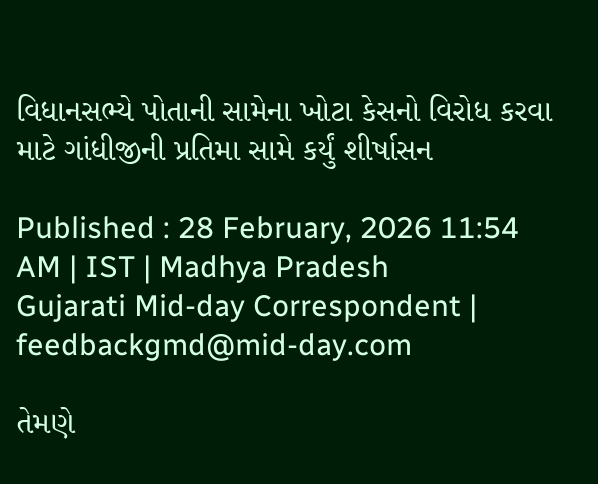વિધાનસભ્યે પોતાની સામેના ખોટા કેસનો વિરોધ કરવા માટે ગાંધીજીની પ્રતિમા સામે કર્યું શીર્ષાસન

Published : 28 February, 2026 11:54 AM | IST | Madhya Pradesh
Gujarati Mid-day Correspondent | feedbackgmd@mid-day.com

તેમણે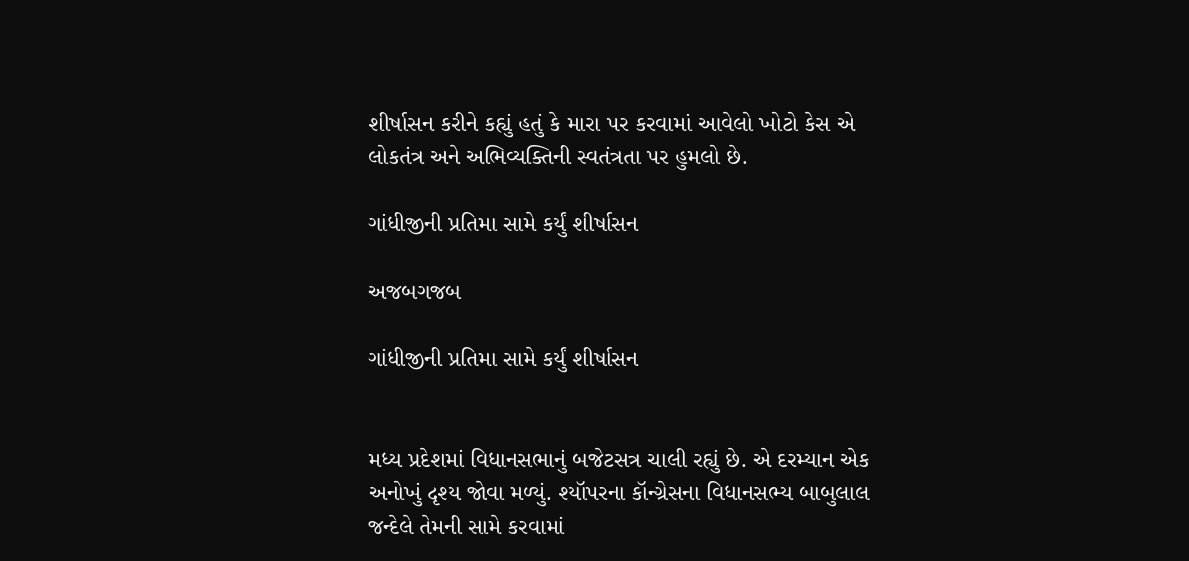શીર્ષાસન કરીને કહ્યું હતું કે મારા પર કરવામાં આવેલો ખોટો કેસ એ લોકતંત્ર અને અભિવ્યક્તિની સ્વતંત્રતા પર હુમલો છે.

ગાંધીજીની પ્રતિમા સામે કર્યું શીર્ષાસન

અજબગજબ

ગાંધીજીની પ્રતિમા સામે કર્યું શીર્ષાસન


મધ્ય પ્રદેશમાં વિધાનસભાનું બજેટસત્ર ચાલી રહ્યું છે. એ દરમ્યાન એક અનોખું દૃશ્ય જોવા મળ્યું. શ્યૉપરના કૉન્ગ્રેસના વિધાનસભ્ય બાબુલાલ જન્દેલે તેમની સામે કરવામાં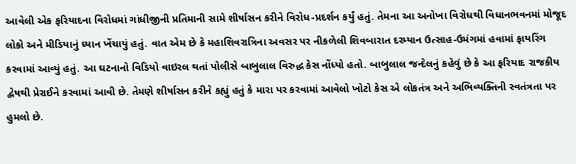આવેલી એક ફરિયાદના વિરોધમાં ગાંધીજીની પ્રતિમાની સામે શીર્ષાસન કરીને વિરોધ-પ્રદર્શન કર્યું હતું. તેમના આ અનોખા વિરોધથી વિધાનભવનમાં મોજૂદ લોકો અને મીડિયાનું ધ્યાન ખેંચાયું હતું. વાત એમ છે કે મહાશિવરાત્રિના અવસર પર નીકળેલી શિવબારાત દરમ્યાન ઉત્સાહ-ઉમંગમાં હવામાં ફાયરિંગ કરવામાં આવ્યું હતું. આ ઘટનાનો વિડિયો વાઇરલ થતાં પોલીસે બાબુલાલ વિરુદ્ધ કેસ નોંધ્યો હતો. બાબુલાલ જન્દેલનું કહેવું છે કે આ ફરિયાદ રાજકીય દ્વેષથી પ્રેરાઈને કરવામાં આવી છે. તેમણે શીર્ષાસન કરીને કહ્યું હતું કે મારા પર કરવામાં આવેલો ખોટો કેસ એ લોકતંત્ર અને અભિવ્યક્તિની સ્વતંત્રતા પર હુમલો છે.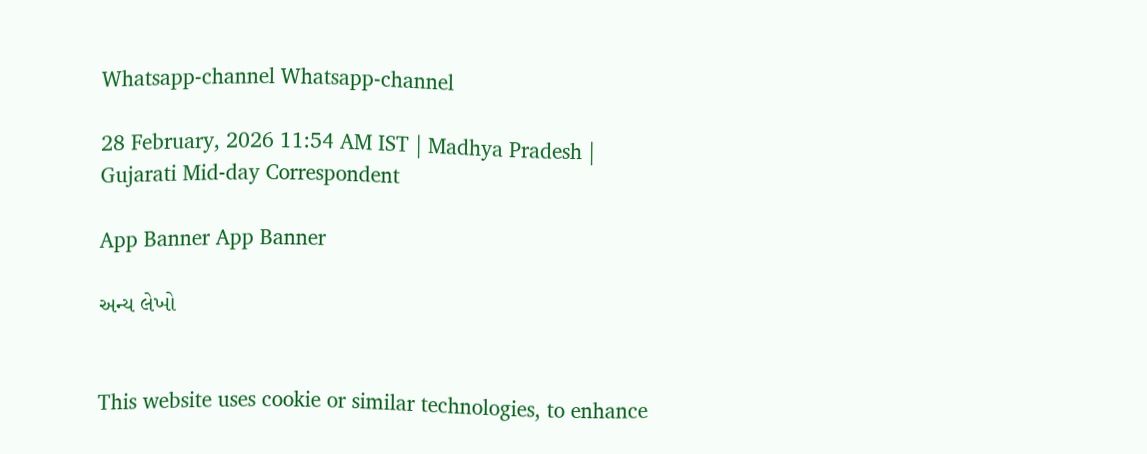Whatsapp-channel Whatsapp-channel

28 February, 2026 11:54 AM IST | Madhya Pradesh | Gujarati Mid-day Correspondent

App Banner App Banner

અન્ય લેખો


This website uses cookie or similar technologies, to enhance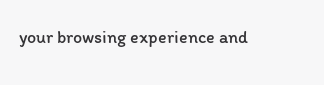your browsing experience and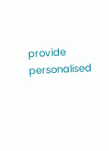provide personalised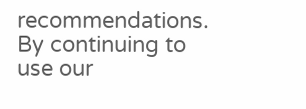recommendations. By continuing to use our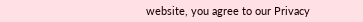website, you agree to our Privacy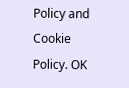Policy and Cookie Policy. OK